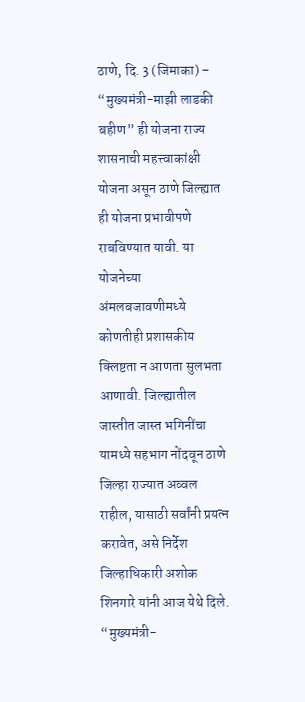ठाणे, दि. 3 (जिमाका) – “मुख्यमंत्री-माझी लाडकी बहीण” ही योजना राज्य शासनाची महत्त्वाकांक्षी योजना असून ठाणे जिल्ह्यात ही योजना प्रभावीपणे राबविण्यात यावी. या योजनेच्या अंमलबजावणीमध्ये कोणतीही प्रशासकीय क्लिष्टता न आणता सुलभता आणावी. जिल्ह्यातील जास्तीत जास्त भगिनींचा यामध्ये सहभाग नोंदवून ठाणे जिल्हा राज्यात अव्वल राहील, यासाठी सर्वांनी प्रयत्न करावेत, असे निर्देश जिल्हाधिकारी अशोक शिनगारे यांनी आज येथे दिले.
“मुख्यमंत्री-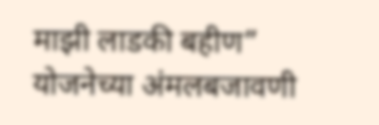माझी लाडकी बहीण” योजनेच्या अंमलबजावणी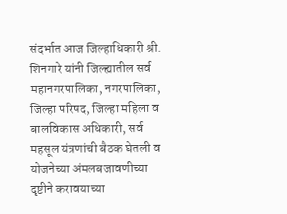संदर्भात आज जिल्हाधिकारी श्री. शिनगारे यांनी जिल्ह्यातील सर्व महानगरपालिका, नगरपालिका, जिल्हा परिषद, जिल्हा महिला व बालविकास अधिकारी, सर्व महसूल यंत्रणांची बैठक घेतली व योजनेच्या अंमलबजावणीच्या दृष्टीने करावयाच्या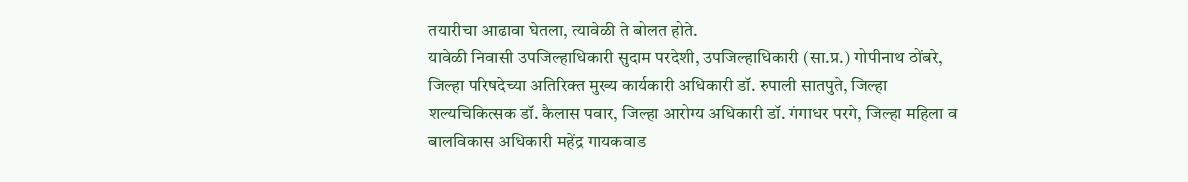तयारीचा आढावा घेतला, त्यावेळी ते बोलत होते.
यावेळी निवासी उपजिल्हाधिकारी सुदाम परदेशी, उपजिल्हाधिकारी (सा.प्र.) गोपीनाथ ठोंबरे, जिल्हा परिषदेच्या अतिरिक्त मुख्य कार्यकारी अधिकारी डॉ. रुपाली सातपुते, जिल्हा शल्यचिकित्सक डॉ. कैलास पवार, जिल्हा आरोग्य अधिकारी डॉ. गंगाधर परगे, जिल्हा महिला व बालविकास अधिकारी महेंद्र गायकवाड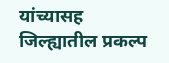यांच्यासह जिल्ह्यातील प्रकल्प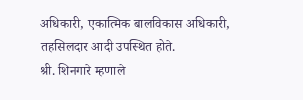अधिकारी, एकात्मिक बालविकास अधिकारी, तहसिलदार आदी उपस्थित होते.
श्री. शिनगारे म्हणाले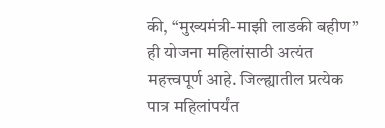की, “मुख्यमंत्री-माझी लाडकी बहीण” ही योजना महिलांसाठी अत्यंत महत्त्वपूर्ण आहे. जिल्ह्यातील प्रत्येक पात्र महिलांपर्यंत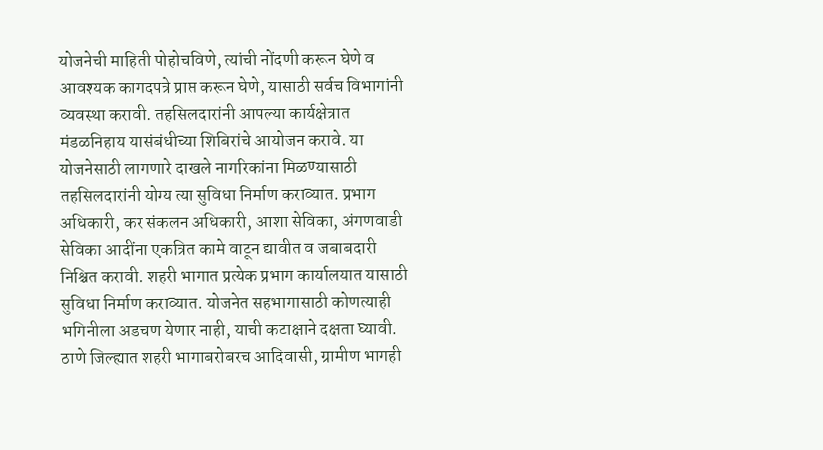योजनेची माहिती पोहोचविणे, त्यांची नोंदणी करून घेणे व आवश्यक कागदपत्रे प्राप्त करून घेणे, यासाठी सर्वच विभागांनी व्यवस्था करावी. तहसिलदारांनी आपल्या कार्यक्षेत्रात मंडळनिहाय यासंबंधीच्या शिबिरांचे आयोजन करावे. या योजनेसाठी लागणारे दाखले नागरिकांना मिळण्यासाठी तहसिलदारांनी योग्य त्या सुविधा निर्माण कराव्यात. प्रभाग अधिकारी, कर संकलन अधिकारी, आशा सेविका, अंगणवाडी सेविका आदींना एकत्रित कामे वाटून द्यावीत व जबाबदारी निश्चित करावी. शहरी भागात प्रत्येक प्रभाग कार्यालयात यासाठी सुविधा निर्माण कराव्यात. योजनेत सहभागासाठी कोणत्याही भगिनीला अडचण येणार नाही, याची कटाक्षाने दक्षता घ्यावी.
ठाणे जिल्ह्यात शहरी भागाबरोबरच आदिवासी, ग्रामीण भागही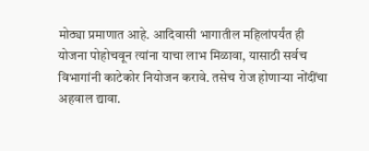मोठ्या प्रमाणात आहे. आदिवासी भागातील महिलांपर्यंत ही योजना पोहोचवून त्यांना याचा लाभ मिळावा, यासाठी सर्वच विभागांनी काटेकोर नियोजन करावे. तसेच रोज होणाऱ्या नोंदींचा अहवाल द्यावा.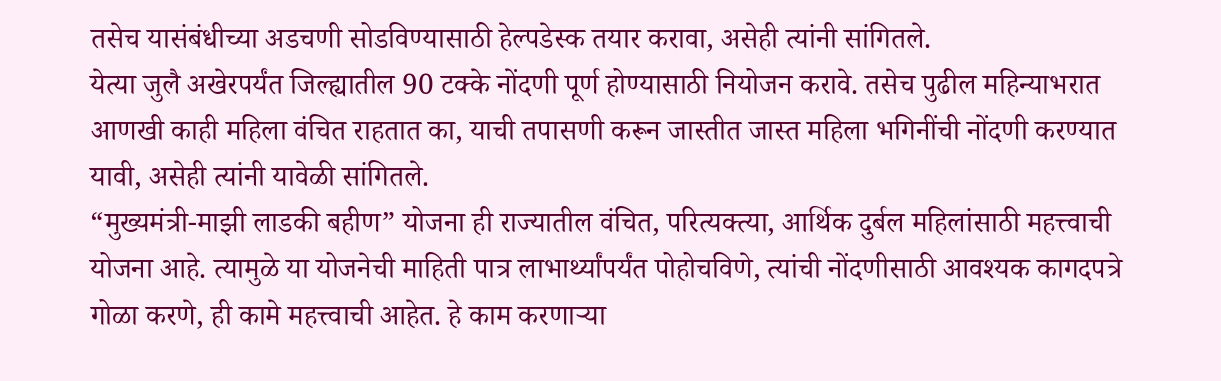तसेच यासंबंधीच्या अडचणी सोडविण्यासाठी हेल्पडेस्क तयार करावा, असेही त्यांनी सांगितले.
येत्या जुलै अखेरपर्यंत जिल्ह्यातील 90 टक्के नोंदणी पूर्ण होण्यासाठी नियोजन करावे. तसेच पुढील महिन्याभरात आणखी काही महिला वंचित राहतात का, याची तपासणी करून जास्तीत जास्त महिला भगिनींची नोंदणी करण्यात यावी, असेही त्यांनी यावेळी सांगितले.
“मुख्यमंत्री-माझी लाडकी बहीण” योजना ही राज्यातील वंचित, परित्यक्त्या, आर्थिक दुर्बल महिलांसाठी महत्त्वाची योजना आहे. त्यामुळे या योजनेची माहिती पात्र लाभार्थ्यांपर्यंत पोहोचविणे, त्यांची नोंदणीसाठी आवश्यक कागदपत्रे गोळा करणे, ही कामे महत्त्वाची आहेत. हे काम करणाऱ्या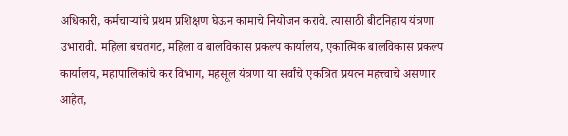अधिकारी, कर्मचाऱ्यांचे प्रथम प्रशिक्षण घेऊन कामाचे नियोजन करावे. त्यासाठी बीटनिहाय यंत्रणा उभारावी. महिला बचतगट, महिला व बालविकास प्रकल्प कार्यालय, एकात्मिक बालविकास प्रकल्प कार्यालय, महापालिकांचे कर विभाग, महसूल यंत्रणा या सर्वांचे एकत्रित प्रयत्न महत्त्वाचे असणार आहेत,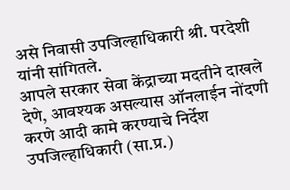असे निवासी उपजिल्हाधिकारी श्री. परदेशी यांनी सांगितले.
आपले सरकार सेवा केंद्राच्या मदतीने दाखले देणे, आवश्यक असल्यास ऑनलाईन नोंदणी करणे आदी कामे करण्याचे निर्देश उपजिल्हाधिकारी (सा.प्र.)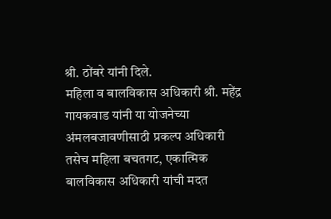श्री. ठोंबरे यांनी दिले.
महिला व बालविकास अधिकारी श्री. महेंद्र गायकवाड यांनी या योजनेच्या अंमलबजावणीसाठी प्रकल्प अधिकारी तसेच महिला बचतगट, एकात्मिक बालविकास अधिकारी यांची मदत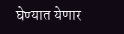घेण्यात येणार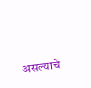असल्याचे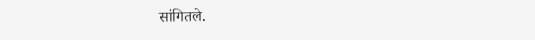सांगितले.